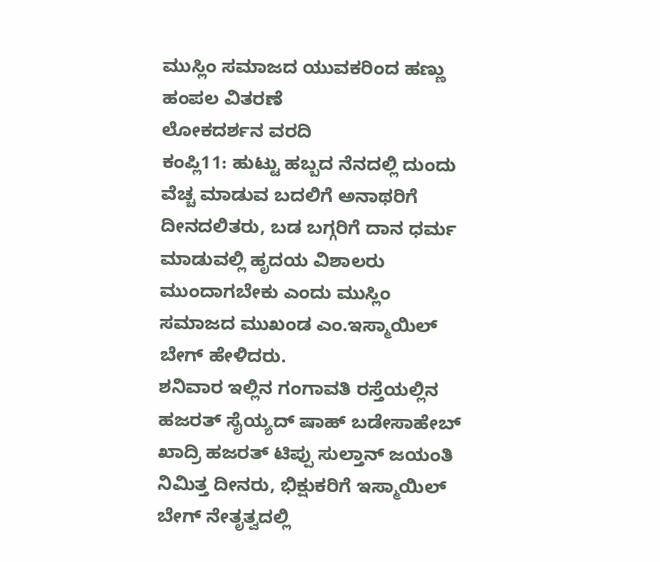ಮುಸ್ಲಿಂ ಸಮಾಜದ ಯುವಕರಿಂದ ಹಣ್ಣು ಹಂಪಲ ವಿತರಣೆ
ಲೋಕದರ್ಶನ ವರದಿ
ಕಂಪ್ಲಿ11: ಹುಟ್ಟು ಹಬ್ಬದ ನೆನದಲ್ಲಿ ದುಂದು ವೆಚ್ಚ ಮಾಡುವ ಬದಲಿಗೆ ಅನಾಥರಿಗೆ ದೀನದಲಿತರು, ಬಡ ಬಗ್ಗರಿಗೆ ದಾನ ಧರ್ಮ ಮಾಡುವಲ್ಲಿ ಹೃದಯ ವಿಶಾಲರು ಮುಂದಾಗಬೇಕು ಎಂದು ಮುಸ್ಲಿಂ ಸಮಾಜದ ಮುಖಂಡ ಎಂ.ಇಸ್ಮಾಯಿಲ್ ಬೇಗ್ ಹೇಳಿದರು.
ಶನಿವಾರ ಇಲ್ಲಿನ ಗಂಗಾವತಿ ರಸ್ತೆಯಲ್ಲಿನ ಹಜರತ್ ಸೈಯ್ಯದ್ ಷಾಹ್ ಬಡೇಸಾಹೇಬ್ ಖಾದ್ರಿ ಹಜರತ್ ಟಿಪ್ಪು ಸುಲ್ತಾನ್ ಜಯಂತಿ ನಿಮಿತ್ತ ದೀನರು, ಭಿಕ್ಷುಕರಿಗೆ ಇಸ್ಮಾಯಿಲ್ ಬೇಗ್ ನೇತೃತ್ವದಲ್ಲಿ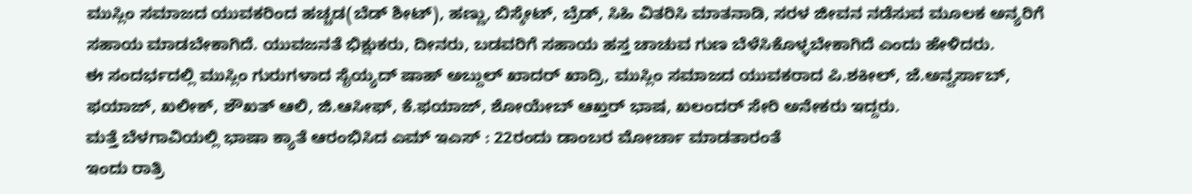ಮುಸ್ಲಿಂ ಸಮಾಜದ ಯುವಕರಿಂದ ಹಚ್ಚಡ(ಬೆಡ್ ಶೀಟ್), ಹಣ್ಣು, ಬಿಸ್ಕೇಟ್, ಬ್ರೆಡ್, ಸಿಹಿ ವಿತರಿಸಿ ಮಾತನಾಡಿ, ಸರಳ ಜೀವನ ನಡೆಸುವ ಮೂಲಕ ಅನ್ಯರಿಗೆ ಸಹಾಯ ಮಾಡಬೇಕಾಗಿದೆ. ಯುವಜನತೆ ಭಿಕ್ಷುಕರು, ದೀನರು, ಬಡವರಿಗೆ ಸಹಾಯ ಹಸ್ತ ಚಾಚುವ ಗುಣ ಬೆಳೆಸಿಕೊಳ್ಳಬೇಕಾಗಿದೆ ಎಂದು ಹೇಳಿದರು.
ಈ ಸಂದರ್ಭದಲ್ಲಿ ಮುಸ್ಲಿಂ ಗುರುಗಳಾದ ಸೈಯ್ಯದ್ ಷಾಹ್ ಅಬ್ದುಲ್ ಖಾದರ್ ಖಾದ್ರಿ, ಮುಸ್ಲಿಂ ಸಮಾಜದ ಯುವಕರಾದ ಪಿ.ಶಕೀಲ್, ಜೆ.ಅನ್ವರ್ಸಾಬ್, ಫಯಾಜ್, ಖಲೀಕ್, ಶೌಖತ್ ಆಲಿ, ಜಿ.ಆಸೀಫ್, ಕೆ.ಫಯಾಜ್, ಶೋಯೇಬ್ ಆಖ್ತರ್ ಭಾಷ, ಖಲಂದರ್ ಸೇರಿ ಅನೇಕರು ಇದ್ದರು.
ಮತ್ತೆ ಬೆಳಗಾವಿಯಲ್ಲಿ ಭಾಷಾ ಕ್ಯಾತೆ ಆರಂಭಿಸಿದ ಎಮ್ ಇಎಸ್ : 22ರಂದು ಡಾಂಬರ ಮೋರ್ಚಾ ಮಾಡತಾರಂತೆ
ಇಂದು ರಾತ್ರಿ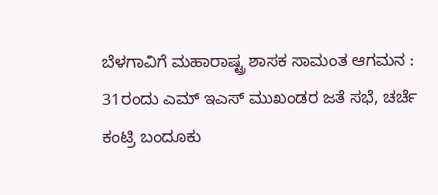ಬೆಳಗಾವಿಗೆ ಮಹಾರಾಷ್ಟ್ರ ಶಾಸಕ ಸಾಮಂತ ಆಗಮನ : 31ರಂದು ಎಮ್ ಇಎಸ್ ಮುಖಂಡರ ಜತೆ ಸಭೆ, ಚರ್ಚೆ
ಕಂಟ್ರಿ ಬಂದೂಕು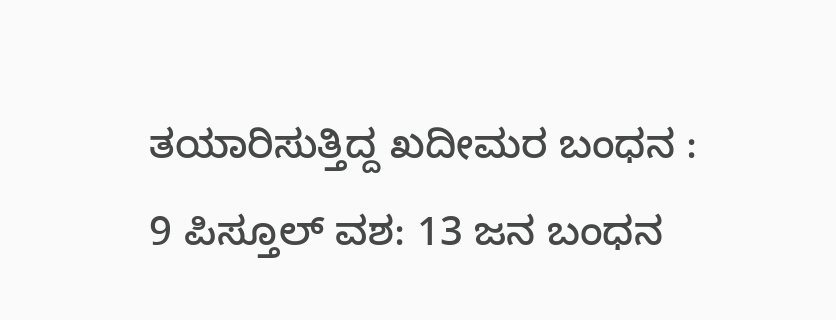ತಯಾರಿಸುತ್ತಿದ್ದ ಖದೀಮರ ಬಂಧನ : 9 ಪಿಸ್ತೂಲ್ ವಶ: 13 ಜನ ಬಂಧನ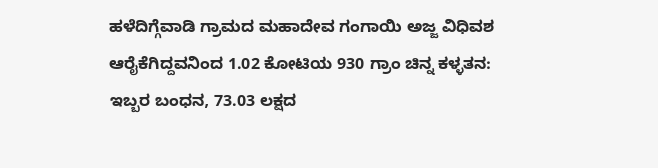ಹಳೆದಿಗ್ಗೆವಾಡಿ ಗ್ರಾಮದ ಮಹಾದೇವ ಗಂಗಾಯಿ ಅಜ್ಜ ವಿಧಿವಶ
ಆರೈಕೆಗಿದ್ದವನಿಂದ 1.02 ಕೋಟಿಯ 930 ಗ್ರಾಂ ಚಿನ್ನ ಕಳ್ಳತನ: ಇಬ್ಬರ ಬಂಧನ, 73.03 ಲಕ್ಷದ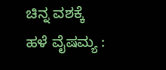ಚಿನ್ನ ವಶಕ್ಕೆ
ಹಳೆ ವೈಷಮ್ಯ :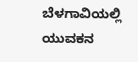ಬೆಳಗಾವಿಯಲ್ಲಿ ಯುವಕನ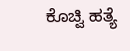ಕೊಚ್ವಿ ಹತ್ಯೆ